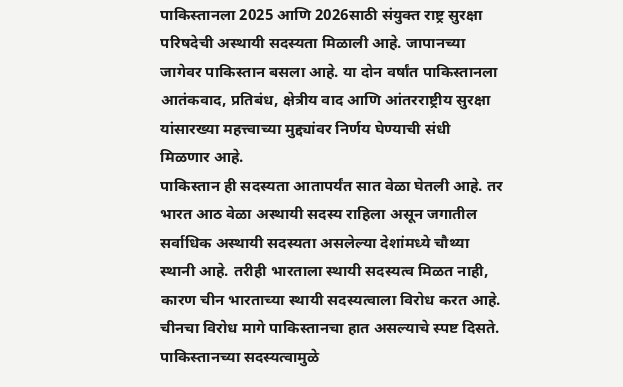पाकिस्तानला 2025 आणि 2026साठी संयुक्त राष्ट्र सुरक्षा परिषदेची अस्थायी सदस्यता मिळाली आहे. जापानच्या जागेवर पाकिस्तान बसला आहे. या दोन वर्षांत पाकिस्तानला आतंकवाद, प्रतिबंध, क्षेत्रीय वाद आणि आंतरराष्ट्रीय सुरक्षा यांसारख्या महत्त्वाच्या मुद्द्यांवर निर्णय घेण्याची संधी मिळणार आहे.
पाकिस्तान ही सदस्यता आतापर्यंत सात वेळा घेतली आहे. तर भारत आठ वेळा अस्थायी सदस्य राहिला असून जगातील सर्वाधिक अस्थायी सदस्यता असलेल्या देशांमध्ये चौथ्या स्थानी आहे. तरीही भारताला स्थायी सदस्यत्व मिळत नाही, कारण चीन भारताच्या स्थायी सदस्यत्वाला विरोध करत आहे. चीनचा विरोध मागे पाकिस्तानचा हात असल्याचे स्पष्ट दिसते.
पाकिस्तानच्या सदस्यत्वामुळे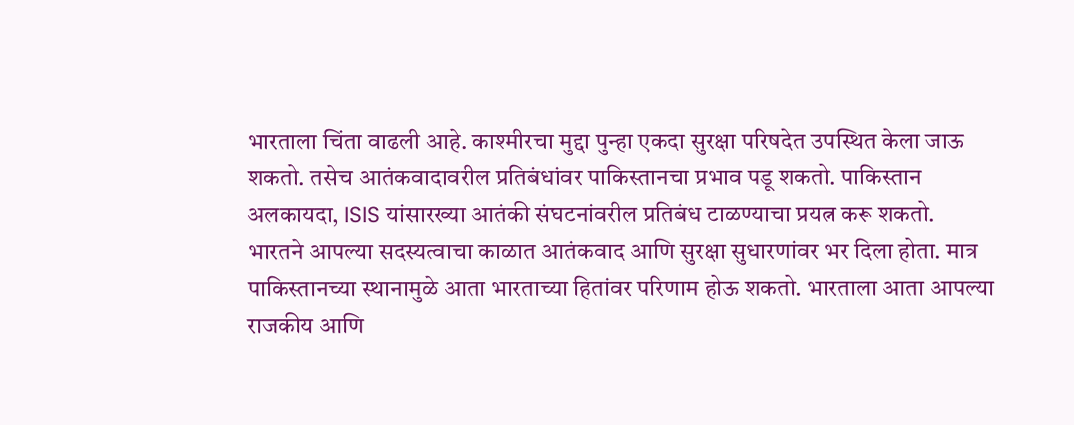भारताला चिंता वाढली आहे. काश्मीरचा मुद्दा पुन्हा एकदा सुरक्षा परिषदेत उपस्थित केला जाऊ शकतो. तसेच आतंकवादावरील प्रतिबंधांवर पाकिस्तानचा प्रभाव पडू शकतो. पाकिस्तान अलकायदा, ISIS यांसारख्या आतंकी संघटनांवरील प्रतिबंध टाळण्याचा प्रयत्न करू शकतो.
भारतने आपल्या सदस्यत्वाचा काळात आतंकवाद आणि सुरक्षा सुधारणांवर भर दिला होता. मात्र पाकिस्तानच्या स्थानामुळे आता भारताच्या हितांवर परिणाम होऊ शकतो. भारताला आता आपल्या राजकीय आणि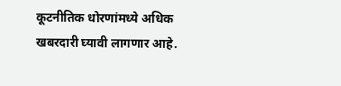कूटनीतिक धोरणांमध्ये अधिक खबरदारी घ्यावी लागणार आहे.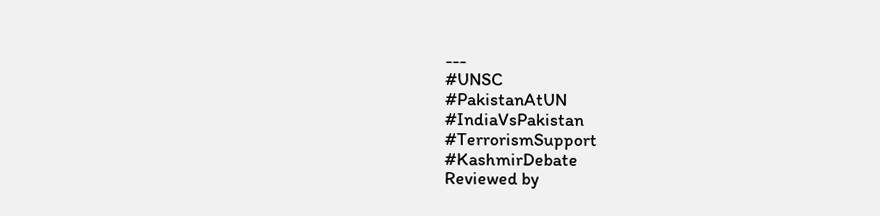---
#UNSC
#PakistanAtUN
#IndiaVsPakistan
#TerrorismSupport
#KashmirDebate
Reviewed by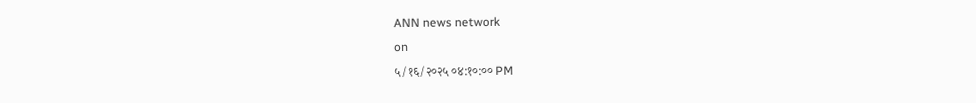ANN news network
on
५/१६/२०२५ ०४:१०:०० PM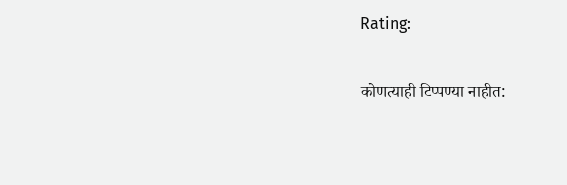Rating:

कोणत्याही टिप्पण्या नाहीत: